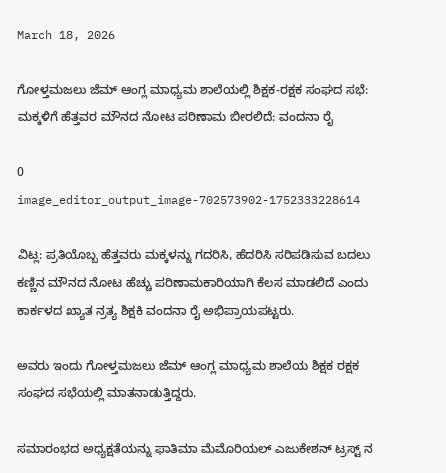March 18, 2026

ಗೋಳ್ತಮಜಲು ಜೆಮ್ ಆಂಗ್ಲ ಮಾಧ್ಯಮ ಶಾಲೆಯಲ್ಲಿ ಶಿಕ್ಷಕ-ರಕ್ಷಕ ಸಂಘದ ಸಭೆ: ಮಕ್ಕಳಿಗೆ ಹೆತ್ತವರ ಮೌನದ ನೋಟ ಪರಿಣಾಮ ಬೀರಲಿದೆ: ವಂದನಾ ರೈ

0
image_editor_output_image-702573902-1752333228614

ವಿಟ್ಲ: ಪ್ರತಿಯೊಬ್ಬ ಹೆತ್ತವರು ಮಕ್ಕಳನ್ನು ಗದರಿಸಿ, ಹೆದರಿಸಿ ಸರಿಪಡಿಸುವ ಬದಲು ಕಣ್ಣಿನ ಮೌನದ ನೋಟ ಹೆಚ್ಚು ಪರಿಣಾಮಕಾರಿಯಾಗಿ ಕೆಲಸ ಮಾಡಲಿದೆ ಎಂದು ಕಾರ್ಕಳದ ಖ್ಯಾತ ನ್ರತ್ಯ ಶಿಕ್ಷಕಿ ವಂದನಾ ರೈ ಅಭಿಪ್ರಾಯಪಟ್ಟರು.

ಅವರು ಇಂದು ಗೋಳ್ತಮಜಲು ಜೆಮ್ ಆಂಗ್ಲ ಮಾಧ್ಯಮ ಶಾಲೆಯ ಶಿಕ್ಷಕ ರಕ್ಷಕ ಸಂಘದ ಸಭೆಯಲ್ಲಿ ಮಾತನಾಡುತ್ತಿದ್ದರು.

ಸಮಾರಂಭದ ಅಧ್ಯಕ್ಷತೆಯನ್ನು ಫಾತಿಮಾ ಮೆಮೊರಿಯಲ್ ಎಜುಕೇಶನ್ ಟ್ರಸ್ಟ್ ನ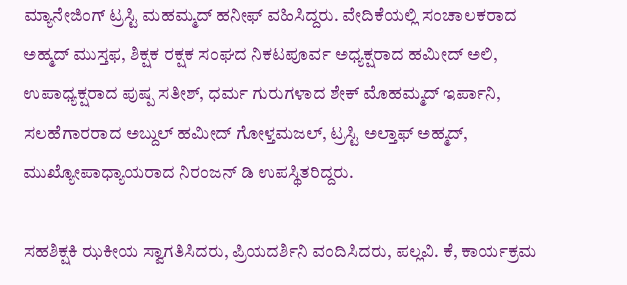ಮ್ಯಾನೇಜಿಂಗ್ ಟ್ರಸ್ಟಿ ಮಹಮ್ಮದ್ ಹನೀಫ್ ವಹಿಸಿದ್ದರು. ವೇದಿಕೆಯಲ್ಲಿ ಸಂಚಾಲಕರಾದ ಅಹ್ಮದ್ ಮುಸ್ತಫ, ಶಿಕ್ಷಕ ರಕ್ಷಕ ಸಂಘದ ನಿಕಟಪೂರ್ವ ಅಧ್ಯಕ್ಷರಾದ ಹಮೀದ್ ಅಲಿ, ಉಪಾಧ್ಯಕ್ಷರಾದ ಪುಷ್ಪ ಸತೀಶ್, ಧರ್ಮ ಗುರುಗಳಾದ ಶೇಕ್ ಮೊಹಮ್ಮದ್ ಇರ್ಪಾನಿ, ಸಲಹೆಗಾರರಾದ ಅಬ್ದುಲ್ ಹಮೀದ್ ಗೋಳ್ತಮಜಲ್, ಟ್ರಸ್ಟಿ ಅಲ್ತಾಫ್ ಅಹ್ಮದ್, ಮುಖ್ಯೋಪಾಧ್ಯಾಯರಾದ ನಿರಂಜನ್ ಡಿ ಉಪಸ್ಥಿತರಿದ್ದರು.

ಸಹಶಿಕ್ಷಕಿ ಝಕೀಯ ಸ್ವಾಗತಿಸಿದರು, ಪ್ರಿಯದರ್ಶಿನಿ ವಂದಿಸಿದರು, ಪಲ್ಲವಿ. ಕೆ, ಕಾರ್ಯಕ್ರಮ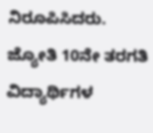ನಿರೂಪಿಸಿದರು. ಜ್ಯೋತಿ 10ನೇ ತರಗತಿ ವಿದ್ಯಾರ್ಥಿಗಳ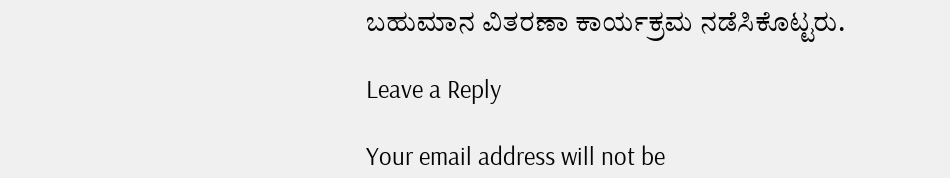ಬಹುಮಾನ ವಿತರಣಾ ಕಾರ್ಯಕ್ರಮ ನಡೆಸಿಕೊಟ್ಟರು.

Leave a Reply

Your email address will not be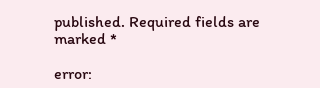published. Required fields are marked *

error: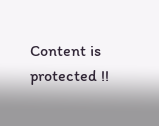Content is protected !!